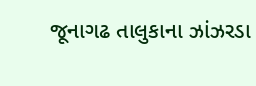જૂનાગઢ તાલુકાના ઝાંઝરડા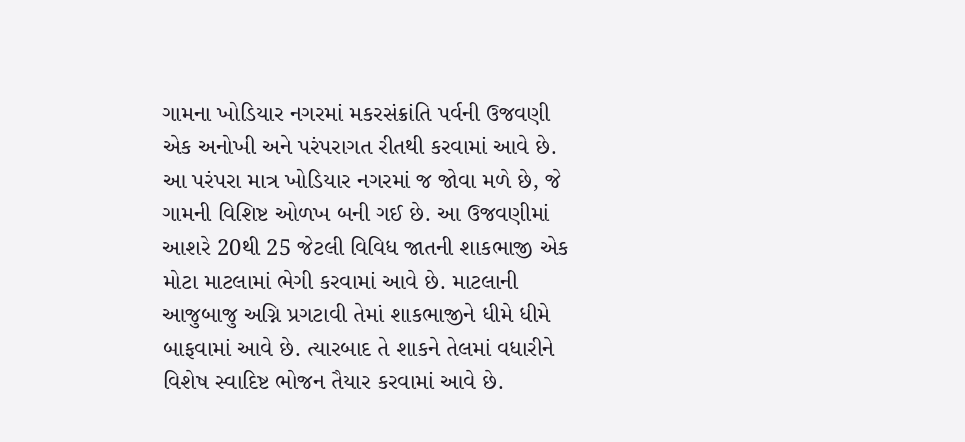ગામના ખોડિયાર નગરમાં મકરસંક્રાંતિ પર્વની ઉજવણી એક અનોખી અને પરંપરાગત રીતથી કરવામાં આવે છે. આ પરંપરા માત્ર ખોડિયાર નગરમાં જ જોવા મળે છે, જે ગામની વિશિષ્ટ ઓળખ બની ગઈ છે. આ ઉજવણીમાં આશરે 20થી 25 જેટલી વિવિધ જાતની શાકભાજી એક મોટા માટલામાં ભેગી કરવામાં આવે છે. માટલાની આજુબાજુ અગ્નિ પ્રગટાવી તેમાં શાકભાજીને ધીમે ધીમે બાફવામાં આવે છે. ત્યારબાદ તે શાકને તેલમાં વધારીને વિશેષ સ્વાદિષ્ટ ભોજન તૈયાર કરવામાં આવે છે.